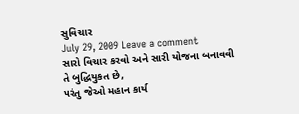સુવિચાર
July 29, 2009 Leave a comment
સારો વિચાર કરવો અને સારી યોજના બનાવવી
તે બુદ્ધિયુકત છે,
૫રંતુ જેઓ મહાન કાર્ય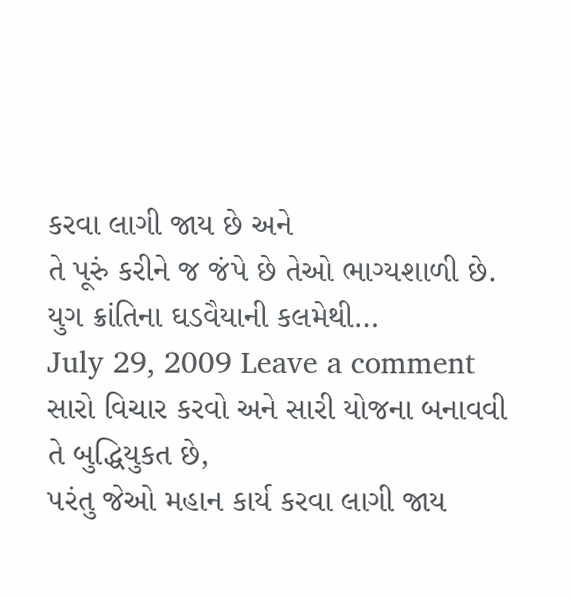કરવા લાગી જાય છે અને
તે પૂરું કરીને જ જંપે છે તેઓ ભાગ્યશાળી છે.
યુગ ક્રાંતિના ઘડવૈયાની કલમેથી…
July 29, 2009 Leave a comment
સારો વિચાર કરવો અને સારી યોજના બનાવવી
તે બુદ્ધિયુકત છે,
૫રંતુ જેઓ મહાન કાર્ય કરવા લાગી જાય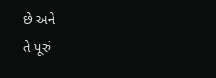છે અને
તે પૂરું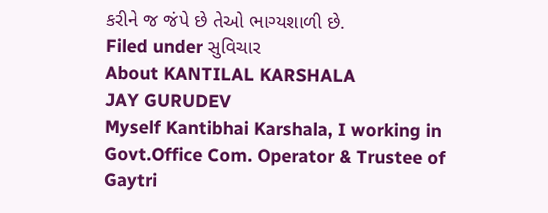કરીને જ જંપે છે તેઓ ભાગ્યશાળી છે.
Filed under સુવિચાર
About KANTILAL KARSHALA
JAY GURUDEV
Myself Kantibhai Karshala, I working in Govt.Office Com. Operator & Trustee of Gaytri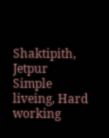Shaktipith, Jetpur
Simple liveing, Hard working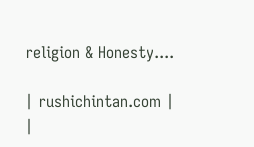religion & Honesty....

| rushichintan.com |
|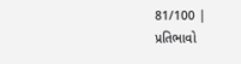81/100 |
પ્રતિભાવો